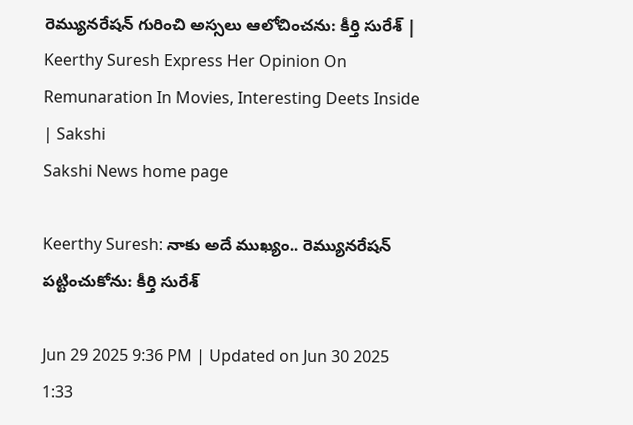రెమ్యునరేషన్‌ గురించి అస్సలు ఆలోచించను: కీర్తి సురేశ్ | Keerthy Suresh Express Her Opinion On Remunaration In Movies, Interesting Deets Inside | Sakshi
Sakshi News home page

Keerthy Suresh: నాకు అదే ముఖ్యం.. రెమ్యునరేషన్‌ పట్టించుకోను: కీర్తి సురేశ్

Jun 29 2025 9:36 PM | Updated on Jun 30 2025 1:33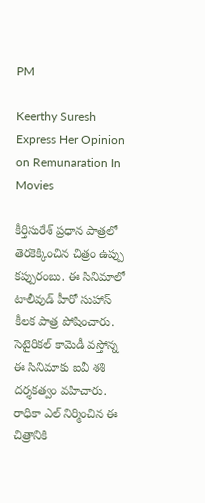PM

Keerthy Suresh Express Her Opinion on Remunaration In Movies

కీర్తిసురేశ్‌ ప్రధాన పాత్రలో తెరకెక్కించిన చిత్రం ఉప్పు కప్పురంబు. ఈ సినిమాలో టాలీవుడ్ హీరో సుహాస్‌ కీలక పాత్ర పోషించారు. సెటైరికల్‌ కామెడీ వస్తోన్న ఈ సినిమాకు ఐవీ శశి దర్శకత్వం వహిచారు. రాధికా ఎల్‌ నిర్మించిన ఈ చిత్రానికి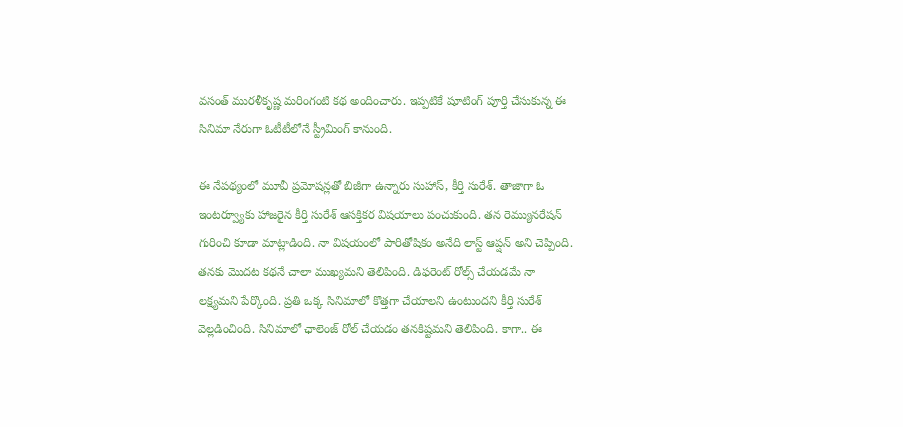వసంత్‌ మురళీకృష్ణ మరింగంటి కథ అందించారు. ఇప్పటికే షూటింగ్ పూర్తి చేసుకున్న ఈ సినిమా నేరుగా ఓటీటీలోనే స్ట్రీమింగ్ కానుంది.

ఈ నేపథ్యంలో మూవీ ప్రమోషన్లతో బిజీగా ఉన్నారు సుహాస్, కీర్తి సురేశ్. తాజాగా ఓ ఇంటర్వ్యూకు హాజరైన కీర్తి సురేశ్‌ ఆసక్తికర విషయాలు పంచుకుంది. తన రెమ్యునరేషన్‌ గురించి కూడా మాట్లాడింది. నా విషయంలో పారితోషికం అనేది లాస్ట్ ఆప్షన్‌ అని చెప్పింది. తనకు మొదట కథనే చాలా ముఖ్యమని తెలిపింది. డిఫరెంట్ రోల్స్ చేయడమే నా లక్ష్యమని పేర్కొంది. ప్రతి ఒక్క సినిమాలో కొత్తగా చేయాలని ఉంటుందని కీర్తి సురేశ్ వెల్లడించింది. సినిమాలో ఛాలెంజ్‌ రోల్ చేయడం తనకిష్టమని తెలిపింది. కాగా.. ఈ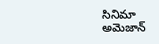సినిమా అమెజాన్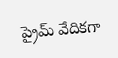ప్రైమ్ వేదికగా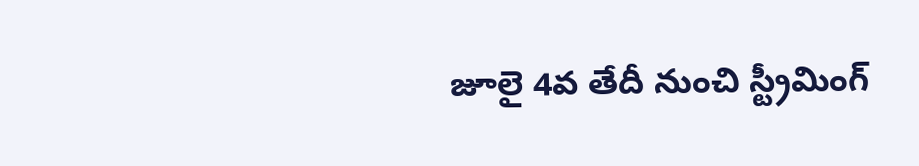జూలై 4వ తేదీ నుంచి స్ట్రీమింగ్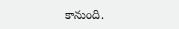కానుంది.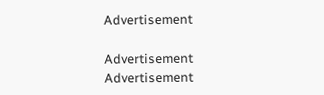Advertisement

Advertisement
Advertisement